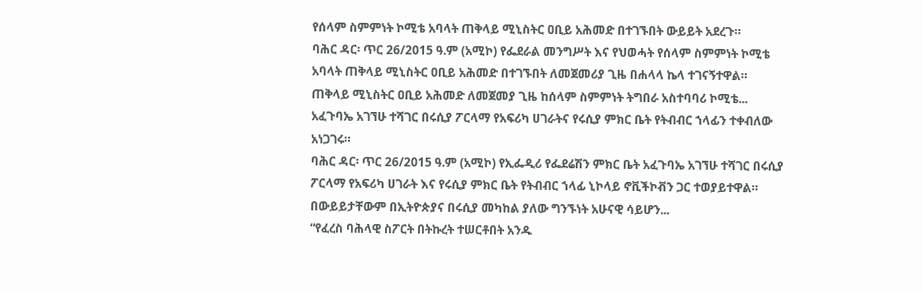የሰላም ስምምነት ኮሚቴ አባላት ጠቅላይ ሚኒስትር ዐቢይ አሕመድ በተገኙበት ውይይት አደረጉ።
ባሕር ዳር፡ ጥር 26/2015 ዓ.ም (አሚኮ) የፌደራል መንግሥት እና የህወሓት የሰላም ስምምነት ኮሚቴ አባላት ጠቅላይ ሚኒስትር ዐቢይ አሕመድ በተገኙበት ለመጀመሪያ ጊዜ በሐላላ ኬላ ተገናኝተዋል።
ጠቅላይ ሚኒስትር ዐቢይ አሕመድ ለመጀመያ ጊዜ ከሰላም ስምምነት ትግበራ አስተባባሪ ኮሚቴ...
አፈጉባኤ አገኘሁ ተሻገር በሩሲያ ፖርላማ የአፍሪካ ሀገራትና የሩሲያ ምክር ቤት የትብብር ኀላፊን ተቀብለው አነጋገሩ።
ባሕር ዳር፡ ጥር 26/2015 ዓ.ም (አሚኮ) የኢፌዲሪ የፌደሬሽን ምክር ቤት አፈጉባኤ አገኘሁ ተሻገር በሩሲያ ፖርላማ የአፍሪካ ሀገራት እና የሩሲያ ምክር ቤት የትብብር ኀላፊ ኒኮላይ ኖቪችኮቭን ጋር ተወያይተዋል።
በውይይታቸውም በኢትዮጵያና በሩሲያ መካከል ያለው ግንኙነት አሁናዊ ሳይሆን...
“የፈረስ ባሕላዊ ስፖርት በትኩረት ተሠርቶበት አንዱ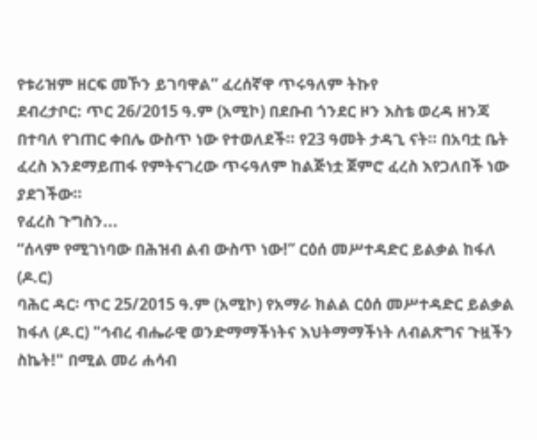የቱሪዝም ዘርፍ መኾን ይገባዋል” ፈረሰኛዋ ጥሩዓለም ትኩየ
ደብረታቦር: ጥር 26/2015 ዓ.ም (አሚኮ) በደቡብ ጎንደር ዞን እስቴ ወረዳ ዘንጃ በተባለ የገጠር ቀበሌ ውስጥ ነው የተወለደች። የ23 ዓመት ታዳጊ ናት። በአባቷ ቤት ፈረስ እንደማይጠፋ የምትናገረው ጥሩዓለም ከልጅነቷ ጀምሮ ፈረስ እየጋለበች ነው ያደገችው።
የፈረስ ጉግስን...
“ሰላም የሚገነባው በሕዝብ ልብ ውስጥ ነው!” ርዕሰ መሥተዳድር ይልቃል ከፋለ (ዶ.ር)
ባሕር ዳር፡ ጥር 25/2015 ዓ.ም (አሚኮ) የአማራ ክልል ርዕሰ መሥተዳድር ይልቃል ከፋለ (ዶ.ር) "ኅብረ ብሔራዊ ወንድማማችነትና እህትማማችነት ለብልጽግና ጉዟችን ስኬት!" በሚል መሪ ሐሳብ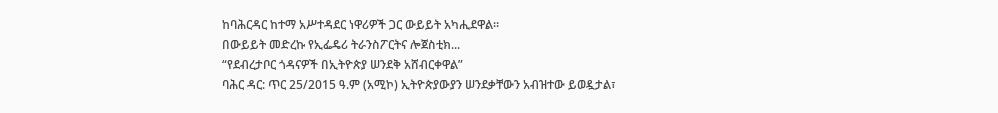ከባሕርዳር ከተማ አሥተዳደር ነዋሪዎች ጋር ውይይት አካሒደዋል።
በውይይት መድረኩ የኢፌዴሪ ትራንስፖርትና ሎጀስቲክ...
“የደብረታቦር ጎዳናዎች በኢትዮጵያ ሠንደቅ አሸብርቀዋል”
ባሕር ዳር: ጥር 25/2015 ዓ.ም (አሚኮ) ኢትዮጵያውያን ሠንደቃቸውን አብዝተው ይወዷታል፣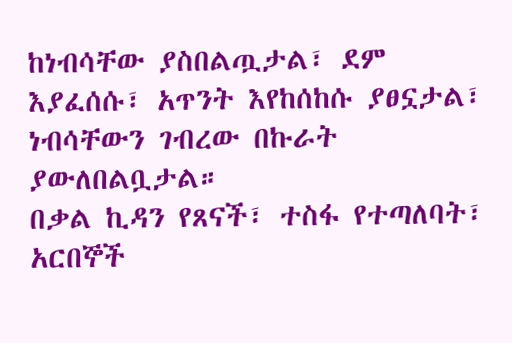ከነብሳቸው ያስበልጧታል፣ ደም እያፈሰሱ፣ አጥንት እየከሰከሱ ያፀኗታል፣ ነብሳቸውን ገብረው በኩራት ያውለበልቧታል።
በቃል ኪዳን የጸናች፣ ተስፋ የተጣለባት፣ አርበኞች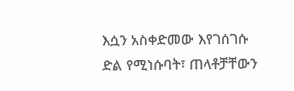እሷን አስቀድመው እየገሰገሱ ድል የሚነሱባት፣ ጠላቶቻቸውን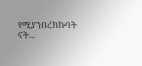የሚያንበረክኩባት ናት...